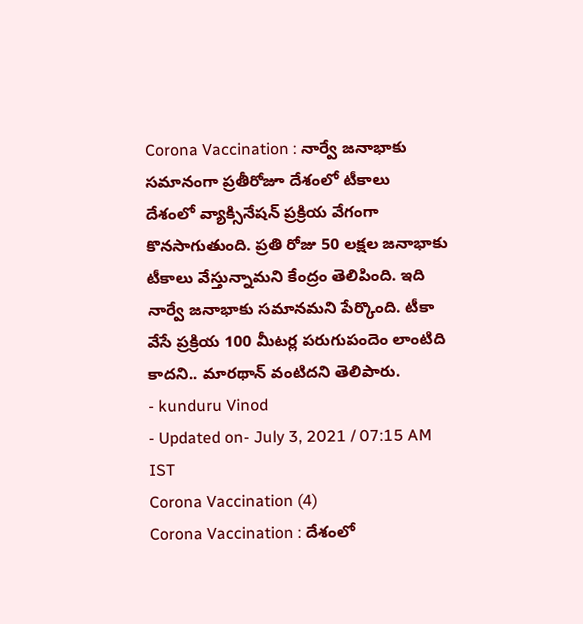Corona Vaccination : నార్వే జనాభాకు సమానంగా ప్రతీరోజూ దేశంలో టీకాలు
దేశంలో వ్యాక్సినేషన్ ప్రక్రియ వేగంగా కొనసాగుతుంది. ప్రతి రోజు 50 లక్షల జనాభాకు టీకాలు వేస్తున్నామని కేంద్రం తెలిపింది. ఇది నార్వే జనాభాకు సమానమని పేర్కొంది. టీకా వేసే ప్రక్రియ 100 మీటర్ల పరుగుపందెం లాంటిది కాదని.. మారథాన్ వంటిదని తెలిపారు.
- kunduru Vinod
- Updated on- July 3, 2021 / 07:15 AM IST
Corona Vaccination (4)
Corona Vaccination : దేశంలో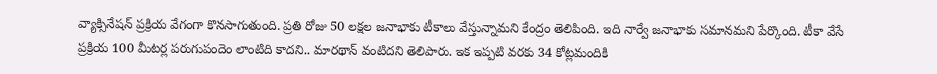వ్యాక్సినేషన్ ప్రక్రియ వేగంగా కొనసాగుతుంది. ప్రతి రోజు 50 లక్షల జనాభాకు టీకాలు వేస్తున్నామని కేంద్రం తెలిపింది. ఇది నార్వే జనాభాకు సమానమని పేర్కొంది. టీకా వేసే ప్రక్రియ 100 మీటర్ల పరుగుపందెం లాంటిది కాదని.. మారథాన్ వంటిదని తెలిపారు. ఇక ఇప్పటి వరకు 34 కోట్లమందికి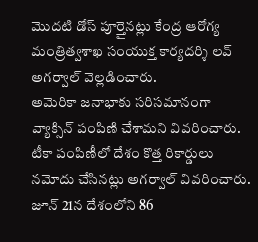మొదటి డోస్ పూర్తైనట్లు కేంద్ర ఆరోగ్య మంత్రిత్వశాఖ సంయుక్త కార్యదర్శి లవ్ అగర్వాల్ వెల్లడించారు.
అమెరికా జనాభాకు సరిసమానంగా వ్యాక్సిన్ పంపిణి చేశామని వివరించారు. టీకా పంపిణీలో దేశం కొత్త రికార్డులు నమోదు చేసినట్లు అగర్వాల్ వివరించారు. జూన్ 21న దేశంలోని 86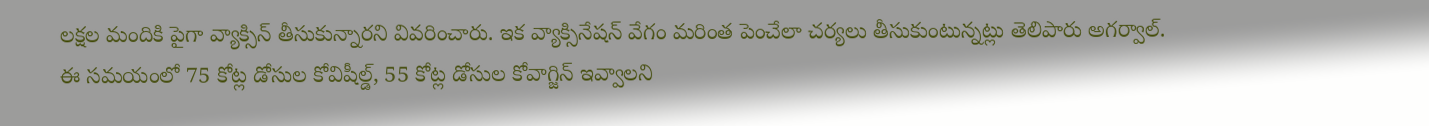లక్షల మందికి పైగా వ్యాక్సిన్ తీసుకున్నారని వివరించారు. ఇక వ్యాక్సినేషన్ వేగం మరింత పెంచేలా చర్యలు తీసుకుంటున్నట్లు తెలిపారు అగర్వాల్.
ఈ సమయంలో 75 కోట్ల డోసుల కోవిషీల్డ్, 55 కోట్ల డోసుల కోవాగ్జిన్ ఇవ్వాలని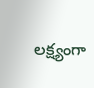లక్ష్యంగా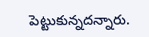పెట్టుకున్నదన్నారు.